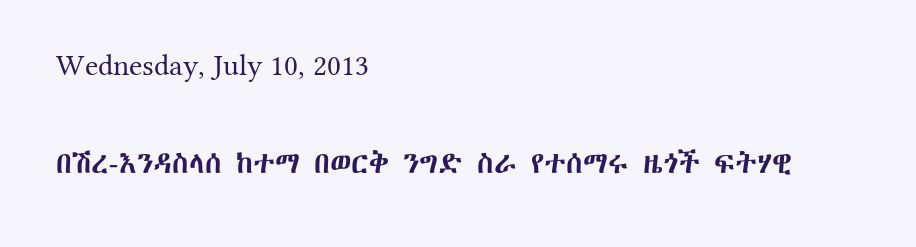Wednesday, July 10, 2013

በሽረ-እንዳስላሰ ከተማ በወርቅ ንግድ ስራ የተሰማሩ ዜጎች ፍትሃዊ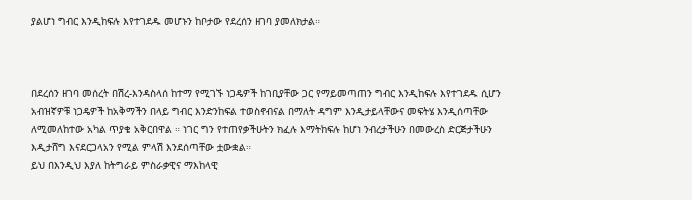ያልሆነ ግብር እንዲከፍሉ እየተገደዱ መሆኑን ከቦታው የደረሰን ዘገባ ያመለክታል።



በደረሰን ዘገባ መሰረት በሽረ-እንዳስላሰ ከተማ የሚገኙ ነጋዴዎች ከገቢያቸው ጋር የማይመጣጠን ግብር እንዲከፍሉ እየተገደዱ ሲሆን አብዝኛዎቹ ነጋዴዎች ከአቅማችን በላይ ግብር እንድንከፍል ተወስኖብናል በማለት ዳግም እንዲታይላቸውና መፍትሄ እንዲሰጣቸው ለሚመለከተው አካል ጥያቄ አቅርበዋል ። ነገር ግን የተጠየቃችሁትን ክፈሉ እማትከፍሉ ከሆነ ንብረታችሁን በመውረስ ድርጅታችሁን እዲታሸግ እናደርጋላአን የሚል ምላሽ እንደሰጣቸው ቷውቋል።
ይህ በእንዲህ እያለ ከትግራይ ምስራቃዊና ማእከላዊ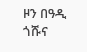ዞን በዓዲ ጎሹና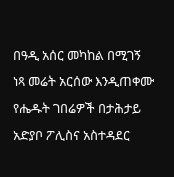በዓዲ አሰር መካከል በሚገኝ ነጻ መሬት አርሰው እንዲጠቀሙ  የሔዱት ገበሬዎች በታሕታይ አድያቦ ፖሊስና አስተዳደር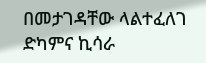በመታገዳቸው ላልተፈለገ ድካምና ኪሳራ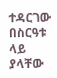ተዳርገው በስርዓቱ ላይ ያላቸው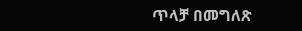ጥላቻ በመግለጽ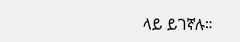ላይ ይገኛሉ።